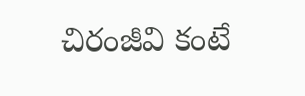చిరంజీవి కంటే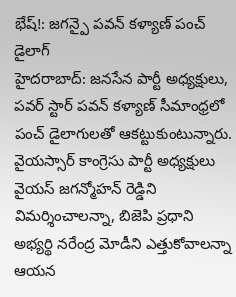భేష్!: జగన్పై పవన్ కళ్యాణ్ పంచ్ డైలాగ్
హైదరాబాద్: జనసేన పార్టీ అధ్యక్షులు, పవర్ స్టార్ పవన్ కళ్యాణ్ సీమాంధ్రలో పంచ్ డైలాగులతో ఆకట్టుకుంటున్నారు. వైయస్సార్ కాంగ్రెసు పార్టీ అధ్యక్షులు వైయస్ జగన్మోహన్ రెడ్డిని విమర్శించాలన్నా, బిజెపి ప్రధాని అభ్యర్థి నరేంద్ర మోడీని ఎత్తుకోవాలన్నా ఆయన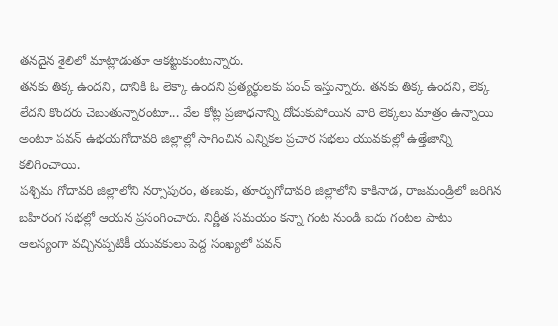తనదైన శైలిలో మాట్లాడుతూ ఆకట్టుకుంటున్నారు.
తనకు తిక్క ఉందని, దానికి ఓ లెక్కా ఉందని ప్రత్యర్థులకు పంచ్ ఇస్తున్నారు. తనకు తిక్క ఉందని, లెక్క లేదని కొందరు చెబుతున్నారంటూ... వేల కోట్ల ప్రజాధనాన్ని దోచుకుపోయిన వారి లెక్కలు మాత్రం ఉన్నాయి అంటూ పవన్ ఉభయగోదావరి జిల్లాల్లో సాగించిన ఎన్నికల ప్రచార సభలు యువకుల్లో ఉత్తేజాన్ని కలిగించాయి.
పశ్చిమ గోదావరి జిల్లాలోని నర్సాపురం, తణుకు, తూర్పుగోదావరి జిల్లాలోని కాకినాడ, రాజమండ్రిలో జరిగిన బహిరంగ సభల్లో ఆయన ప్రసంగించారు. నిర్ణీత సమయం కన్నా గంట నుండి ఐదు గంటల పాటు ఆలస్యంగా వచ్చినప్పటికీ యువకులు పెద్ద సంఖ్యలో పవన్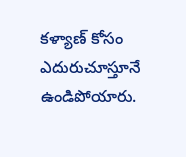కళ్యాణ్ కోసం ఎదురుచూస్తూనే ఉండిపోయారు.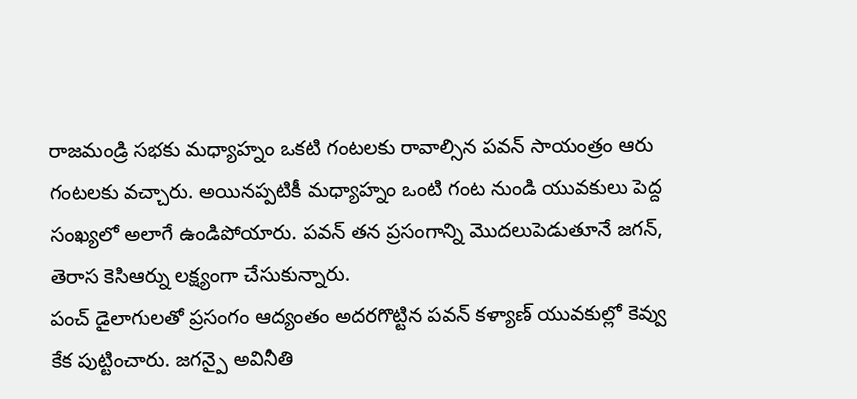రాజమండ్రి సభకు మధ్యాహ్నం ఒకటి గంటలకు రావాల్సిన పవన్ సాయంత్రం ఆరు గంటలకు వచ్చారు. అయినప్పటికీ మధ్యాహ్నం ఒంటి గంట నుండి యువకులు పెద్ద సంఖ్యలో అలాగే ఉండిపోయారు. పవన్ తన ప్రసంగాన్ని మొదలుపెడుతూనే జగన్, తెరాస కెసిఆర్ను లక్ష్యంగా చేసుకున్నారు.
పంచ్ డైలాగులతో ప్రసంగం ఆద్యంతం అదరగొట్టిన పవన్ కళ్యాణ్ యువకుల్లో కెవ్వు కేక పుట్టించారు. జగన్పై అవినీతి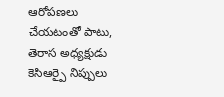ఆరోపణలు చేయటంతో పాటు, తెరాస అధ్యక్షుడు కెసిఆర్పై నిప్పులు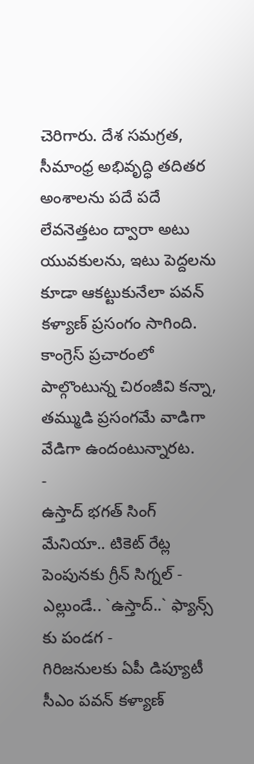చెరిగారు. దేశ సమగ్రత, సీమాంధ్ర అభివృద్ధి తదితర అంశాలను పదే పదే లేవనెత్తటం ద్వారా అటు యువకులను, ఇటు పెద్దలను కూడా ఆకట్టుకునేలా పవన్ కళ్యాణ్ ప్రసంగం సాగింది. కాంగ్రెస్ ప్రచారంలో పాల్గొంటున్న చిరంజీవి కన్నా, తమ్ముడి ప్రసంగమే వాడిగా వేడిగా ఉందంటున్నారట.
-
ఉస్తాద్ భగత్ సింగ్ మేనియా.. టికెట్ రేట్ల పెంపునకు గ్రీన్ సిగ్నల్ -
ఎల్లుండే.. `ఉస్తాద్..` ఫ్యాన్స్ కు పండగ -
గిరిజనులకు ఏపీ డిప్యూటీ సీఎం పవన్ కళ్యాణ్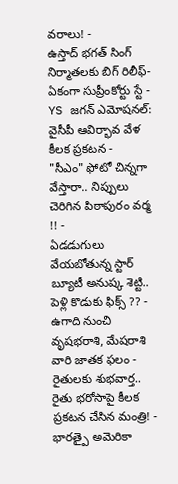వరాలు! -
ఉస్తాద్ భగత్ సింగ్ నిర్మాతలకు బిగ్ రిలీఫ్- ఏకంగా సుప్రీంకోర్టు స్టే -
YS జగన్ ఎమోషనల్: వైసీపీ ఆవిర్భావ వేళ కీలక ప్రకటన -
"సీఎం" ఫోటో చిన్నగా వేస్తారా.. నిప్పులు చెరిగిన పిఠాపురం వర్మ !! -
ఏడడుగులు వేయబోతున్న స్టార్ బ్యూటీ అనుష్క శెట్టి.. పెళ్లి కొడుకు ఫిక్స్ ?? -
ఉగాది నుంచి వృషభరాశి, మేషరాశి వారి జాతక ఫలం -
రైతులకు శుభవార్త.. రైతు భరోసాపై కీలక ప్రకటన చేసిన మంత్రి! -
భారత్పై అమెరికా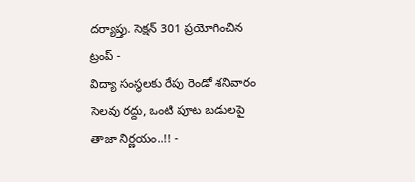దర్యాప్తు. సెక్షన్ 301 ప్రయోగించిన ట్రంప్ -
విద్యా సంస్థలకు రేపు రెండో శనివారం సెలవు రద్దు, ఒంటి పూట బడులపై తాజా నిర్ణయం..!! -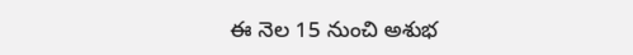ఈ నెల 15 నుంచి అశుభ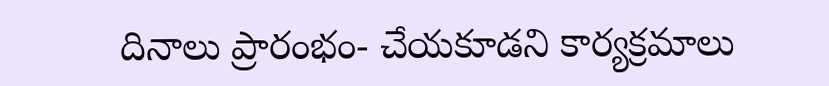దినాలు ప్రారంభం- చేయకూడని కార్యక్రమాలు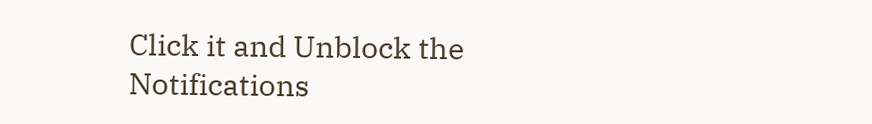Click it and Unblock the Notifications